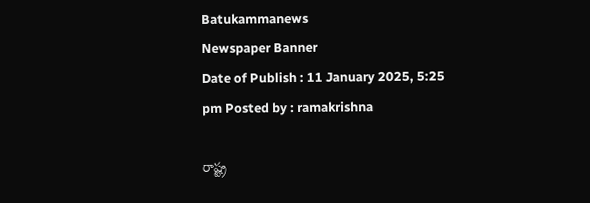Batukammanews
Newspaper Banner
Date of Publish : 11 January 2025, 5:25 pm Posted by : ramakrishna

రాష్ట్ర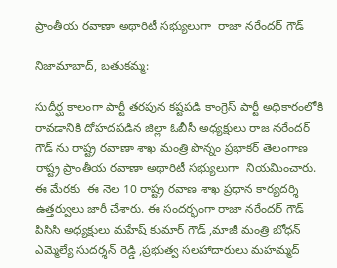ప్రాంతీయ రవాణా అథారిటీ సభ్యులుగా  రాజా నరేందర్ గౌడ్

నిజామాబాద్, బతుకమ్మ:

సుదీర్ఘ కాలంగా పార్టీ తరపున కష్టపడి కాంగ్రెస్ పార్టీ అధికారంలోకి రావడానికి దోహదపడిన జిల్లా ఓబీసీ అధ్యక్షులు రాజ నరేందర్ గౌడ్ ను రాష్ట్ర రవాణా శాఖ మంత్రి పొన్నం ప్రభాకర్ తెలంగాణ రాష్ట్ర ప్రాంతీయ రవాణా అథారిటీ సభ్యులుగా  నియమించారు. ఈ మేరకు  ఈ నెల 10 రాష్ట్ర రవాణ శాఖ ప్రధాన కార్యదర్శి ఉత్తర్వులు జారీ చేశారు. ఈ సందర్భంగా రాజా నరేందర్ గౌడ్ పిసిసి అధ్యక్షులు మహేష్ కుమార్ గౌడ్ ,మాజీ మంత్రి బోధన్ ఎమ్మెల్యే సుదర్శన్ రెడ్డి ,ప్రభుత్వ సలహాదారులు మహమ్మద్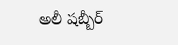అలీ షబ్బీర్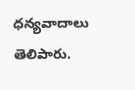ధన్యవాదాలు తెలిపారు.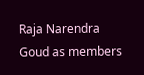Raja Narendra Goud as members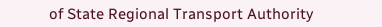of State Regional Transport Authority